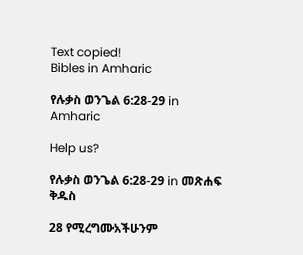Text copied!
Bibles in Amharic

የሉቃስ ወንጌል 6:28-29 in Amharic

Help us?

የሉቃስ ወንጌል 6:28-29 in መጽሐፍ ቅዱስ

28 የሚረግሙአችሁንም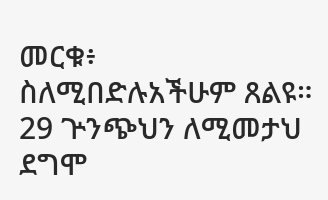መርቁ፥ ስለሚበድሉአችሁም ጸልዩ።
29 ጕንጭህን ለሚመታህ ደግሞ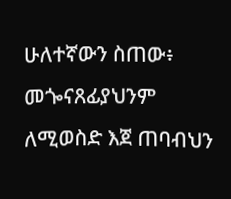ሁለተኛውን ስጠው፥ መጐናጸፊያህንም ለሚወስድ እጀ ጠባብህን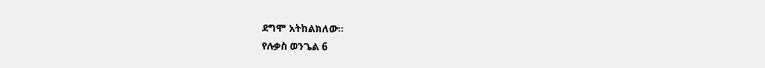ደግሞ አትከልክለው።
የሉቃስ ወንጌል 6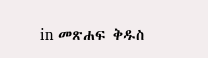in መጽሐፍ ቅዱስ